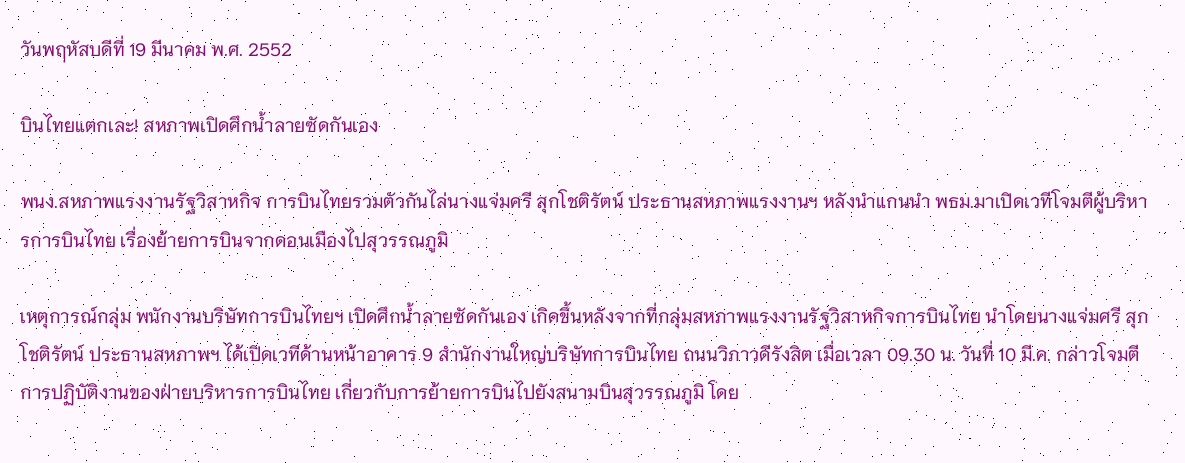วันพฤหัสบดีที่ 19 มีนาคม พ.ศ. 2552

บินไทยแตกเละ! สหภาพเปิดศึกน้ำลายซัดกันเอง

พนง.สหภาพแรงงานรัฐวิสาหกิจ การบินไทยรวมตัวกันไล่นางแจ่มศรี สุกโชติรัตน์ ประธานสหภาพแรงงานฯ หลังนำแกนนำ พธม.มาเปิดเวทีโจมตีผู้บริหารการบินไทย เรื่องย้ายการบินจากดอนเมืองไปสุวรรณภูมิ

เหตุการณ์กลุ่ม พนักงานบริษัทการบินไทยฯ เปิดศึกน้ำลายซัดกันเอง เกิดขึ้นหลังจากที่กลุ่มสหภาพแรงงานรัฐวิสาหกิจการบินไทย นำโดยนางแจ่มศรี สุกโชติรัตน์ ประธานสหภาพฯ ได้เปิดเวทีด้านหน้าอาคาร 9 สำนักงานใหญ่บริษัทการบินไทย ถนนวิภาวดีรังสิต เมื่อเวลา 09.30 น. วันที่ 10 มี.ค. กล่าวโจมตีการปฏิบัติงานของฝ่ายบริหารการบินไทย เกี่ยวกับการย้ายการบินไปยังสนามบินสุวรรณภูมิ โดย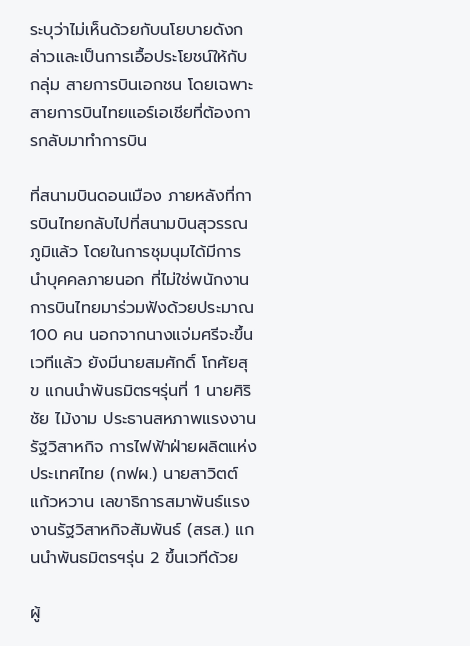ระบุว่าไม่เห็นด้วยกับนโยบายดังกล่าวและเป็นการเอื้อประโยชน์ให้กับกลุ่ม สายการบินเอกชน โดยเฉพาะสายการบินไทยแอร์เอเชียที่ต้องการกลับมาทำการบิน

ที่สนามบินดอนเมือง ภายหลังที่การบินไทยกลับไปที่สนามบินสุวรรณภูมิแล้ว โดยในการชุมนุมได้มีการนำบุคคลภายนอก ที่ไม่ใช่พนักงานการบินไทยมาร่วมฟังด้วยประมาณ 100 คน นอกจากนางแจ่มศรีจะขึ้นเวทีแล้ว ยังมีนายสมศักดิ์ โกศัยสุข แกนนำพันธมิตรฯรุ่นที่ 1 นายศิริชัย ไม้งาม ประธานสหภาพแรงงานรัฐวิสาหกิจ การไฟฟ้าฝ่ายผลิตแห่งประเทศไทย (กฟผ.) นายสาวิตต์ แก้วหวาน เลขาธิการสมาพันธ์แรงงานรัฐวิสาหกิจสัมพันธ์ (สรส.) แกนนำพันธมิตรฯรุ่น 2 ขึ้นเวทีด้วย

ผู้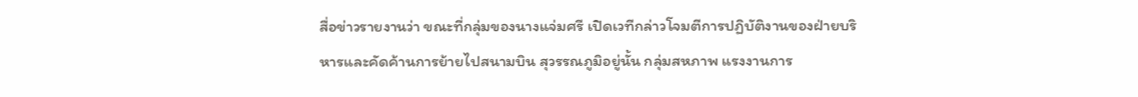สื่อข่าวรายงานว่า ขณะที่กลุ่มของนางแจ่มศรี เปิดเวทีกล่าวโจมตีการปฏิบัติงานของฝ่ายบริหารและคัดค้านการย้ายไปสนามบิน สุวรรณภูมิอยู่นั้น กลุ่มสหภาพ แรงงานการ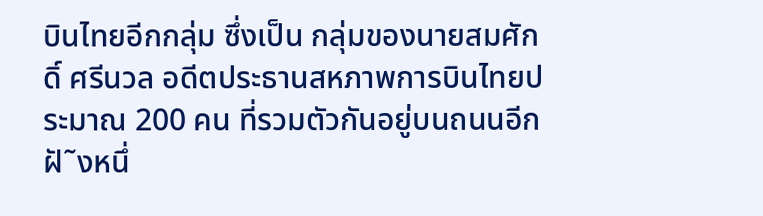บินไทยอีกกลุ่ม ซึ่งเป็น กลุ่มของนายสมศักดิ์ ศรีนวล อดีตประธานสหภาพการบินไทยประมาณ 200 คน ที่รวมตัวกันอยู่บนถนนอีกฝั˜งหนึ่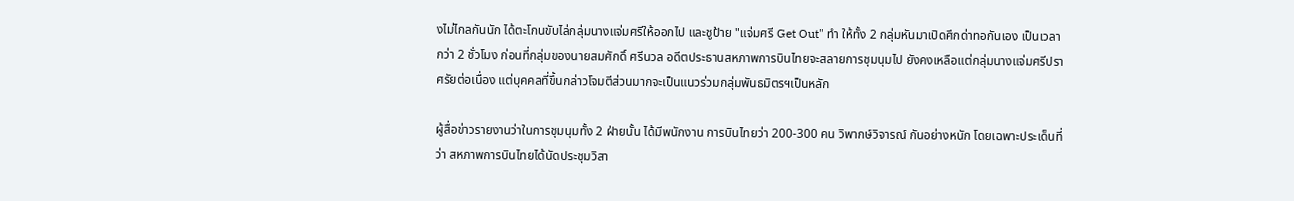งไม่ไกลกันนัก ได้ตะโกนขับไล่กลุ่มนางแจ่มศรีให้ออกไป และชูป้าย "แจ่มศรี Get Out" ทำ ให้ทั้ง 2 กลุ่มหันมาเปิดศึกด่าทอกันเอง เป็นเวลากว่า 2 ชั่วโมง ก่อนที่กลุ่มของนายสมศักดิ์ ศรีนวล อดีตประธานสหภาพการบินไทยจะสลายการชุมนุมไป ยังคงเหลือแต่กลุ่มนางแจ่มศรีปราศรัยต่อเนื่อง แต่บุคคลที่ขึ้นกล่าวโจมตีส่วนมากจะเป็นแนวร่วมกลุ่มพันธมิตรฯเป็นหลัก

ผู้สื่อข่าวรายงานว่าในการชุมนุมทั้ง 2 ฝ่ายนั้น ได้มีพนักงาน การบินไทยว่า 200-300 คน วิพากษ์วิจารณ์ กันอย่างหนัก โดยเฉพาะประเด็นที่ว่า สหภาพการบินไทยได้นัดประชุมวิสา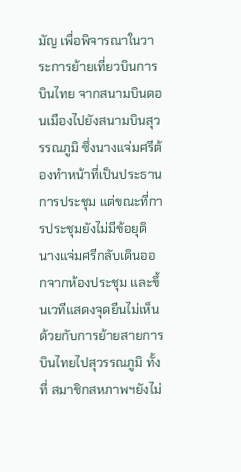มัญ เพื่อพิจารณาในวาระการย้ายเที่ยวบินการบินไทย จากสนามบินดอนเมืองไปยังสนามบินสุวรรณภูมิ ซึ่งนางแจ่มศรีต้องทำหน้าที่เป็นประธานการประชุม แต่ขณะที่การประชุมยังไม่มีข้อยุติ นางแจ่มศรีกลับเดินออกจากห้องประชุม และขึ้นเวทีแสดงจุดยืนไม่เห็นด้วยกับการย้ายสายการบินไทยไปสุวรรณภูมิ ทั้งที่ สมาชิกสหภาพฯยังไม่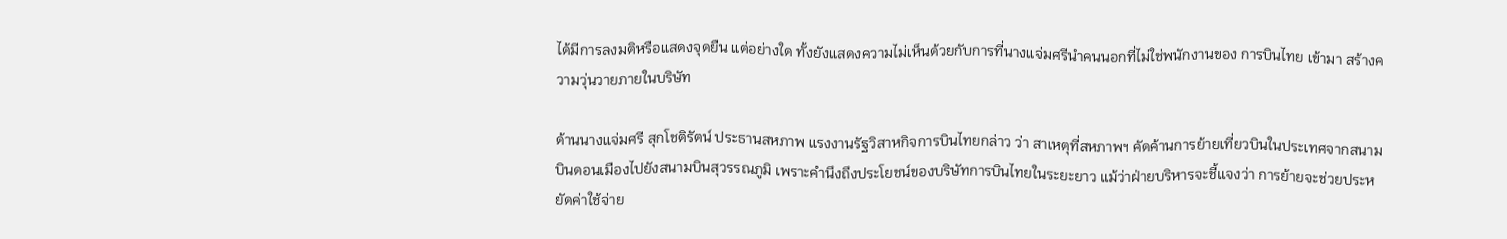ได้มีการลงมติหรือแสดงจุดยืน แต่อย่างใด ทั้งยังแสดงความไม่เห็นด้วยกับการที่นางแจ่มศรีนำคนนอกที่ไม่ใช่พนักงานของ การบินไทย เข้ามา สร้างความวุ่นวายภายในบริษัท

ด้านนางแจ่มศรี สุกโชติรัตน์ ประธานสหภาพ แรงงานรัฐวิสาหกิจการบินไทยกล่าว ว่า สาเหตุที่สหภาพฯ คัดค้านการย้ายเที่ยวบินในประเทศจากสนามบินดอนเมืองไปยังสนามบินสุวรรณภูมิ เพราะคำนึงถึงประโยชน์ของบริษัทการบินไทยในระยะยาว แม้ว่าฝ่ายบริหารจะชี้แจงว่า การย้ายจะช่วยประหยัดค่าใช้จ่าย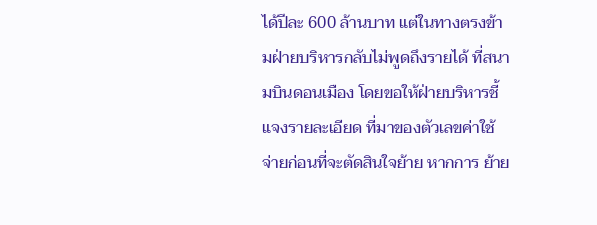ได้ปีละ 600 ล้านบาท แต่ในทางตรงข้ามฝ่ายบริหารกลับไม่พูดถึงรายได้ ที่สนามบินดอนเมือง โดยขอให้ฝ่ายบริหารชี้แจงรายละเอียด ที่มาของตัวเลขค่าใช้จ่ายก่อนที่จะตัดสินใจย้าย หากการ ย้าย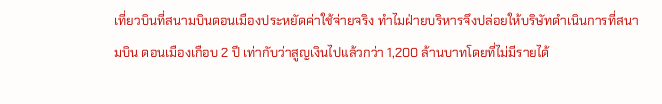เที่ยวบินที่สนามบินดอนเมืองประหยัดค่าใช้จ่ายจริง ทำไมฝ่ายบริหารจึงปล่อยให้บริษัทดำเนินการที่สนามบิน ดอนเมืองเกือบ 2 ปี เท่ากับว่าสูญเงินไปแล้วกว่า 1,200 ล้านบาทโดยที่ไม่มีรายได้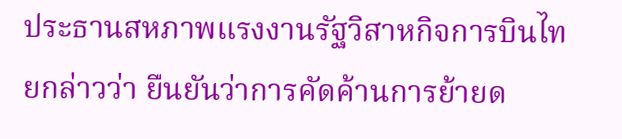ประธานสหภาพแรงงานรัฐวิสาหกิจการบินไทยกล่าวว่า ยืนยันว่าการคัดค้านการย้ายด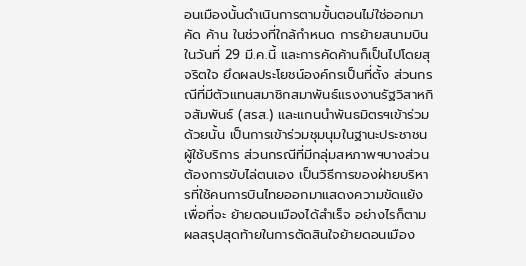อนเมืองนั้นดำเนินการตามขั้นตอนไม่ใช่ออกมาคัด ค้าน ในช่วงที่ใกล้กำหนด การย้ายสนามบินในวันที่ 29 มี.ค.นี้ และการคัดค้านก็เป็นไปโดยสุจริตใจ ยึดผลประโยชน์องค์กรเป็นที่ตั้ง ส่วนกรณีที่มีตัวแทนสมาชิกสมาพันธ์แรงงานรัฐวิสาหกิจสัมพันธ์ (สรส.) และแกนนำพันธมิตรฯเข้าร่วมด้วยนั้น เป็นการเข้าร่วมชุมนุมในฐานะประชาชนผู้ใช้บริการ ส่วนกรณีที่มีกลุ่มสหภาพฯบางส่วนต้องการขับไล่ตนเอง เป็นวิธีการของฝ่ายบริหารที่ใช้คนการบินไทยออกมาแสดงความขัดแย้งเพื่อที่จะ ย้ายดอนเมืองได้สำเร็จ อย่างไรก็ตามผลสรุปสุดท้ายในการตัดสินใจย้ายดอนเมือง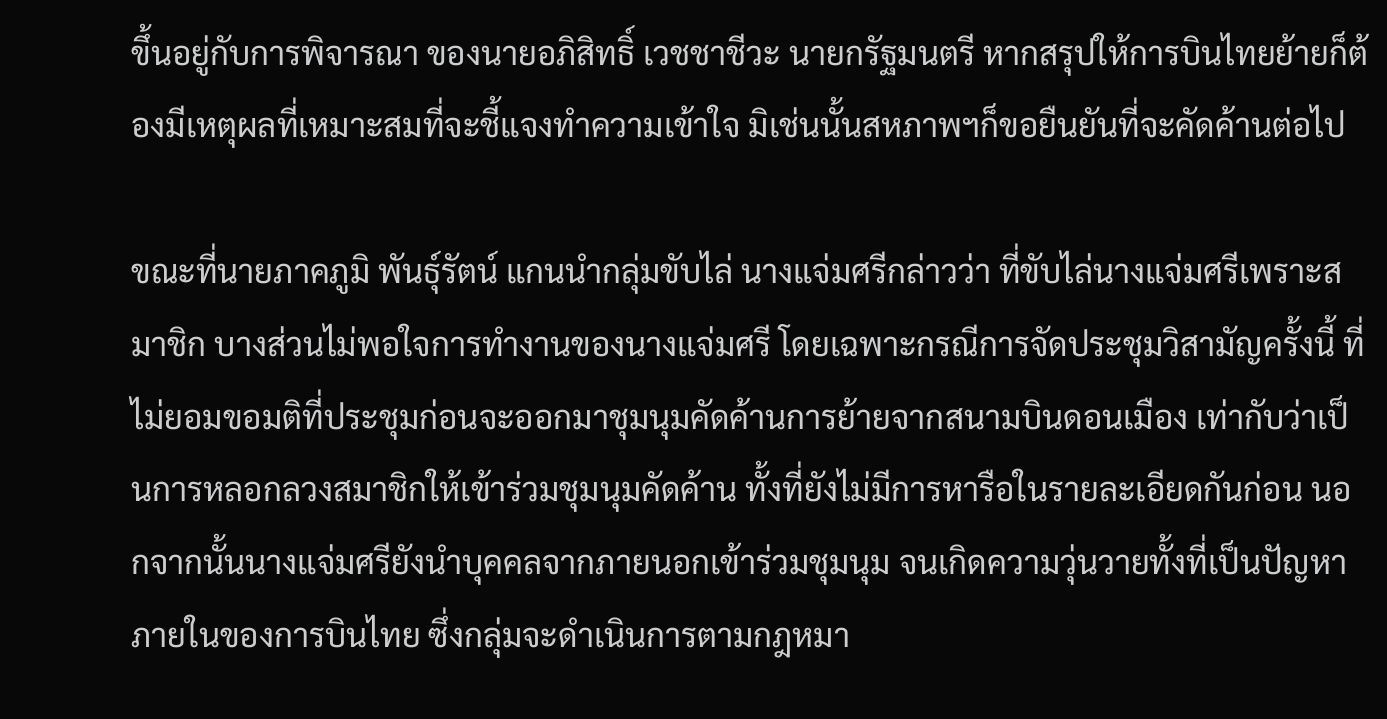ขึ้นอยู่กับการพิจารณา ของนายอภิสิทธิ์ เวชชาชีวะ นายกรัฐมนตรี หากสรุปให้การบินไทยย้ายก็ต้องมีเหตุผลที่เหมาะสมที่จะชี้แจงทำความเข้าใจ มิเช่นนั้นสหภาพฯก็ขอยืนยันที่จะคัดค้านต่อไป

ขณะที่นายภาคภูมิ พันธุ์รัตน์ แกนนำกลุ่มขับไล่ นางแจ่มศรีกล่าวว่า ที่ขับไล่นางแจ่มศรีเพราะสมาชิก บางส่วนไม่พอใจการทำงานของนางแจ่มศรี โดยเฉพาะกรณีการจัดประชุมวิสามัญครั้งนี้ ที่ไม่ยอมขอมติที่ประชุมก่อนจะออกมาชุมนุมคัดค้านการย้ายจากสนามบินดอนเมือง เท่ากับว่าเป็นการหลอกลวงสมาชิกให้เข้าร่วมชุมนุมคัดค้าน ทั้งที่ยังไม่มีการหารือในรายละเอียดกันก่อน นอกจากนั้นนางแจ่มศรียังนำบุคคลจากภายนอกเข้าร่วมชุมนุม จนเกิดความวุ่นวายทั้งที่เป็นปัญหาภายในของการบินไทย ซึ่งกลุ่มจะดำเนินการตามกฎหมา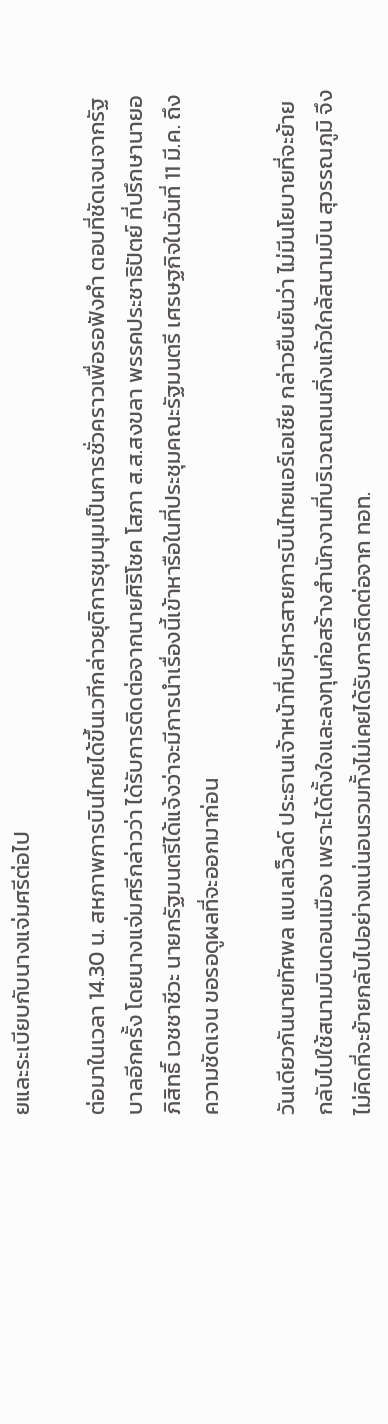ยและระเบียบกับนางแจ่มศรีต่อไป

ต่อมาในเวลา 14.30 น. สหภาพการบินไทยได้ขึ้นเวทีกล่าวยุติการชุมนุมเป็นการชั่วคราวเพื่อรอฟังคำ ตอบที่ชัดเจนจากรัฐบาลอีกครั้ง โดยนางแจ่มศรีกล่าวว่า ได้รับการติดต่อจากนายศิริโชค โสภา ส.ส.สงขลา พรรคประชาธิปัตย์ ที่ปรึกษานายอภิสิทธิ์ เวชชาชีวะ นายกรัฐมนตรีได้แจ้งว่าจะมีการนำเรื่องนี้เข้าหารือในที่ประชุมคณะรัฐมนตรี เศรษฐกิจในวันที่ 11 มี.ค. ถึงความชัดเจน ขอรอดูผลที่จะออกมาก่อน

วันเดียวกันนายทัศพล แบเลเว็ลด์ ประธานเจ้าหน้าที่บริหารสายการบินไทยแอร์เอเชีย กล่าวยืนยันว่า ไม่มีนโยบายที่จะย้ายกลับไปใช้สนามบินดอนเมือง เพราะได้ตั้งใจและลงทุนก่อสร้างสำนักงานที่บริเวณถนนกิ่งแก้วใกล้สนามบิน สุวรรณภูมิ จึงไม่คิดที่จะย้ายกลับไปอย่างแน่นอนรวมทั้งไม่เคยได้รับการติดต่อจาก ทอท.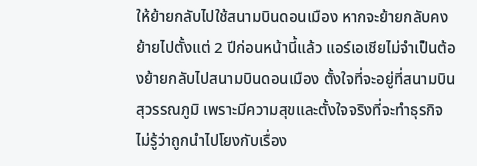ให้ย้ายกลับไปใช้สนามบินดอนเมือง หากจะย้ายกลับคงย้ายไปตั้งแต่ 2 ปีก่อนหน้านี้แล้ว แอร์เอเชียไม่จำเป็นต้องย้ายกลับไปสนามบินดอนเมือง ตั้งใจที่จะอยู่ที่สนามบินสุวรรณภูมิ เพราะมีความสุขและตั้งใจจริงที่จะทำธุรกิจ ไม่รู้ว่าถูกนำไปโยงกับเรื่อง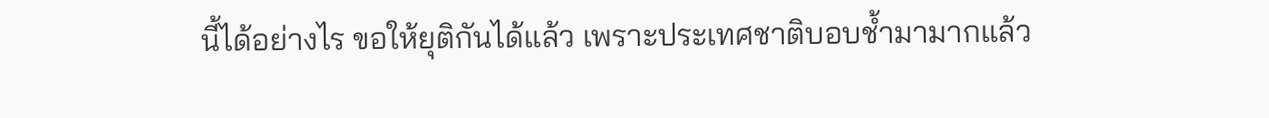นี้ได้อย่างไร ขอให้ยุติกันได้แล้ว เพราะประเทศชาติบอบช้ำมามากแล้ว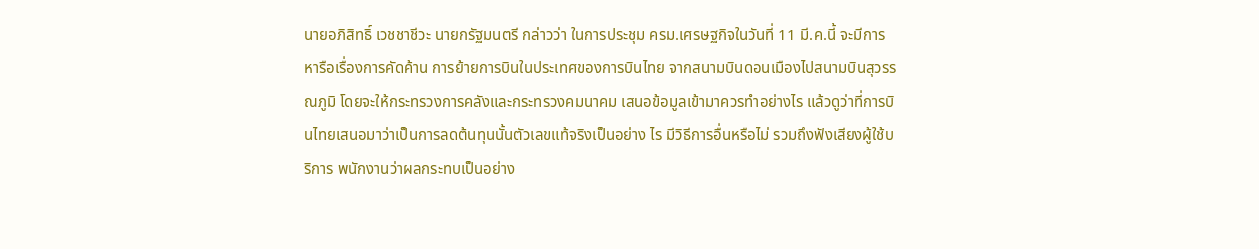นายอภิสิทธิ์ เวชชาชีวะ นายกรัฐมนตรี กล่าวว่า ในการประชุม ครม.เศรษฐกิจในวันที่ 11 มี.ค.นี้ จะมีการหารือเรื่องการคัดค้าน การย้ายการบินในประเทศของการบินไทย จากสนามบินดอนเมืองไปสนามบินสุวรรณภูมิ โดยจะให้กระทรวงการคลังและกระทรวงคมนาคม เสนอข้อมูลเข้ามาควรทำอย่างไร แล้วดูว่าที่การบินไทยเสนอมาว่าเป็นการลดต้นทุนนั้นตัวเลขแท้จริงเป็นอย่าง ไร มีวิธีการอื่นหรือไม่ รวมถึงฟังเสียงผู้ใช้บริการ พนักงานว่าผลกระทบเป็นอย่าง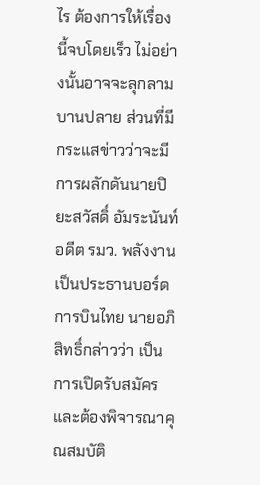ไร ต้องการให้เรื่องนี้จบโดยเร็ว ไม่อย่างนั้นอาจจะลุกลามบานปลาย ส่วนที่มีกระแสข่าวว่าจะมีการผลักดันนายปิยะสวัสดิ์ อัมระนันท์ อดีต รมว. พลังงาน เป็นประธานบอร์ดการบินไทย นายอภิสิทธิ์กล่าวว่า เป็นการเปิดรับสมัครและต้องพิจารณาคุณสมบัติ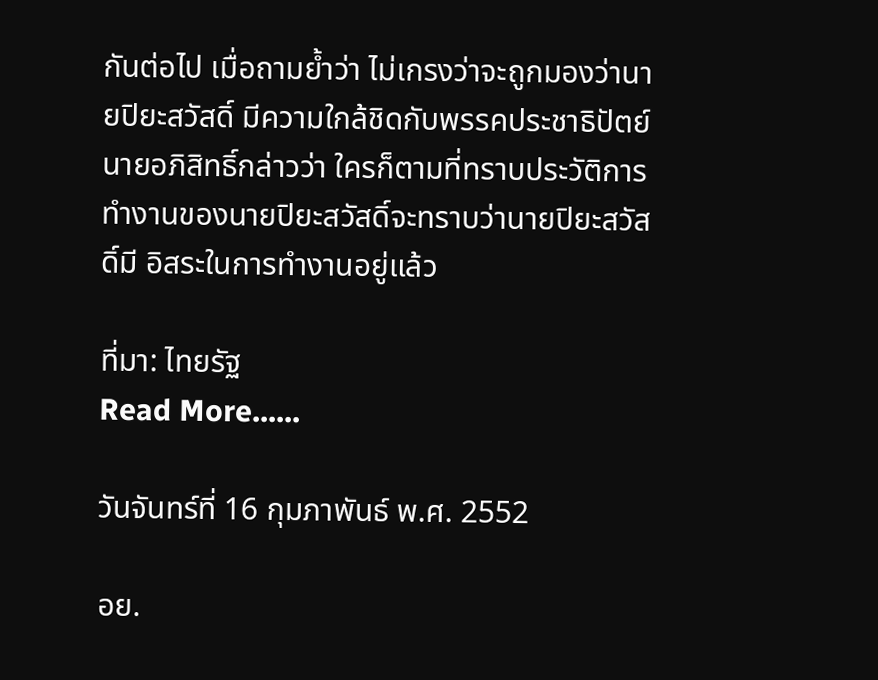กันต่อไป เมื่อถามย้ำว่า ไม่เกรงว่าจะถูกมองว่านายปิยะสวัสดิ์ มีความใกล้ชิดกับพรรคประชาธิปัตย์ นายอภิสิทธิ์กล่าวว่า ใครก็ตามที่ทราบประวัติการทำงานของนายปิยะสวัสดิ์จะทราบว่านายปิยะสวัสดิ์มี อิสระในการทำงานอยู่แล้ว

ที่มา: ไทยรัฐ
Read More......

วันจันทร์ที่ 16 กุมภาพันธ์ พ.ศ. 2552

อย.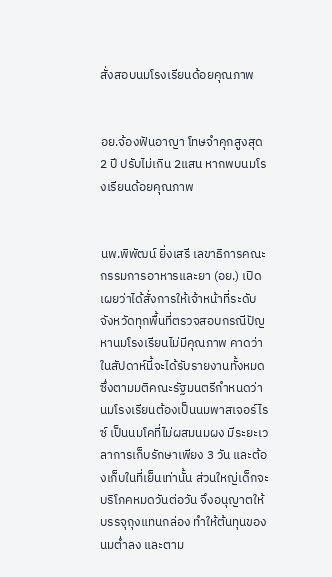สั่งสอบนมโรงเรียนด้อยคุณภาพ


อย.จ้องฟันอาญา โทษจำคุกสูงสุด 2 ปี ปรับไม่เกิน 2แสน หากพบนมโรงเรียนด้อยคุณภาพ


นพ.พิพัฒน์ ยิ่งเสรี เลขาธิการคณะกรรมการอาหารและยา (อย.) เปิดเผยว่าได้สั่งการให้เจ้าหน้าที่ระดับจังหวัดทุกพื้นที่ตรวจสอบกรณีปัญหานมโรงเรียนไม่มีคุณภาพ คาดว่าในสัปดาห์นี้จะได้รับรายงานทั้งหมด ซึ่งตามมติคณะรัฐมนตรีกำหนดว่า นมโรงเรียนต้องเป็นนมพาสเจอร์ไรซ์ เป็นนมโคที่ไม่ผสมนมผง มีระยะเวลาการเก็บรักษาเพียง 3 วัน และต้องเก็บในที่เย็นเท่านั้น ส่วนใหญ่เด็กจะบริโภคหมดวันต่อวัน จึงอนุญาตให้บรรจุถุงแทนกล่อง ทำให้ต้นทุนของนมต่ำลง และตาม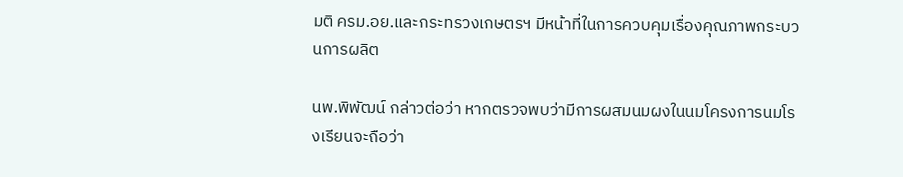มติ ครม.อย.และกระทรวงเกษตรฯ มีหน้าที่ในการควบคุมเรื่องคุณภาพกระบวนการผลิต

นพ.พิพัฒน์ กล่าวต่อว่า หากตรวจพบว่ามีการผสมนมผงในนมโครงการนมโรงเรียนจะถือว่า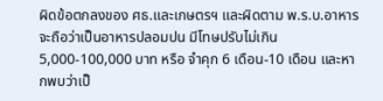ผิดข้อตกลงของ ศธ.และเกษตรฯ และผิดตาม พ.ร.บ.อาหาร จะถือว่าเป็นอาหารปลอมปน มีโทษปรับไม่เกิน 5,000-100,000 บาท หรือ จำคุก 6 เดือน-10 เดือน และหากพบว่าเป็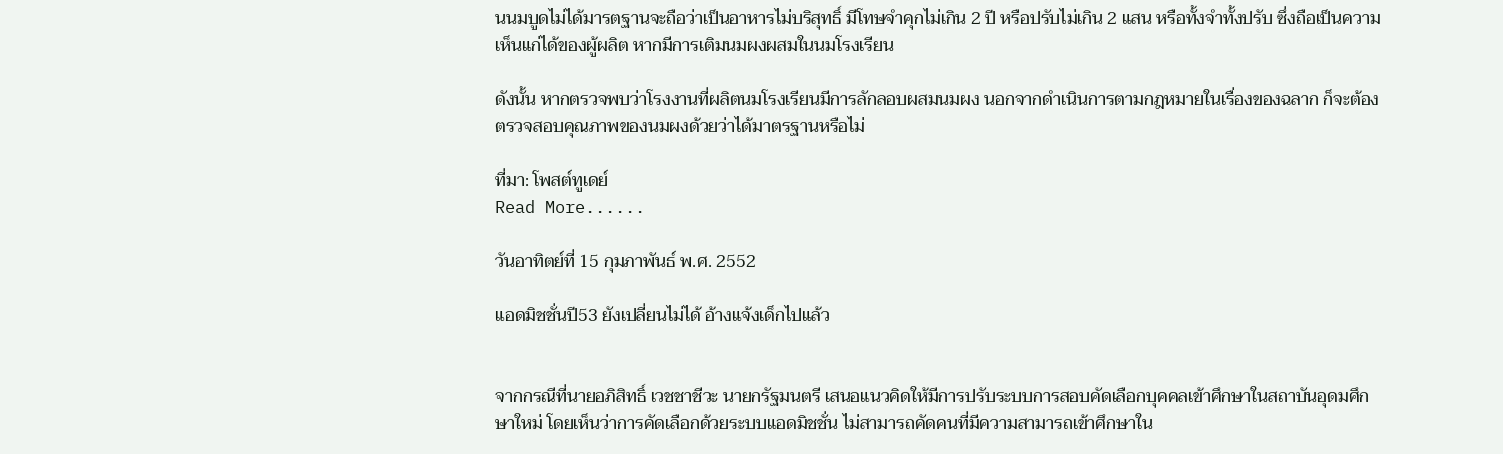นนมบูดไม่ได้มารตฐานจะถือว่าเป็นอาหารไม่บริสุทธิ์ มีโทษจำคุกไม่เกิน 2 ปี หรือปรับไม่เกิน 2 แสน หรือทั้งจำทั้งปรับ ซึ่งถือเป็นความเห็นแก่ได้ของผู้ผลิต หากมีการเติมนมผงผสมในนมโรงเรียน

ดังนั้น หากตรวจพบว่าโรงงานที่ผลิตนมโรงเรียนมีการลักลอบผสมนมผง นอกจากดำเนินการตามกฎหมายในเรื่องของฉลาก ก็จะต้องตรวจสอบคุณภาพของนมผงด้วยว่าได้มาตรฐานหรือไม่

ที่มา: โพสต์ทูเดย์
Read More......

วันอาทิตย์ที่ 15 กุมภาพันธ์ พ.ศ. 2552

แอดมิชชั่นปี53 ยังเปลี่ยนไม่ได้ อ้างแจ้งเด็กไปแล้ว


จากกรณีที่นายอภิสิทธิ์ เวชชาชีวะ นายกรัฐมนตรี เสนอแนวคิดให้มีการปรับระบบการสอบคัดเลือกบุคคลเข้าศึกษาในสถาบันอุดมศึกษาใหม่ โดยเห็นว่าการคัดเลือกด้วยระบบแอดมิชชั่น ไม่สามารถคัดคนที่มีความสามารถเข้าศึกษาใน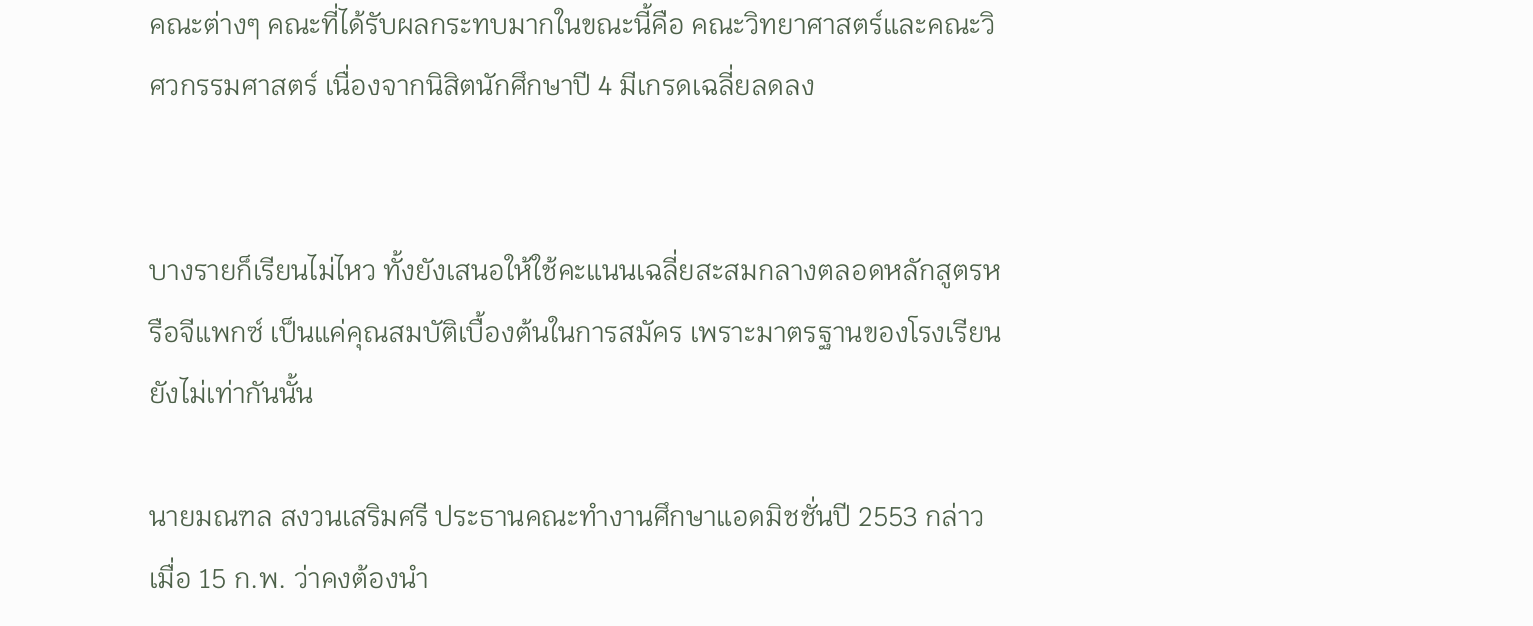คณะต่างๆ คณะที่ได้รับผลกระทบมากในขณะนี้คือ คณะวิทยาศาสตร์และคณะวิศวกรรมศาสตร์ เนื่องจากนิสิตนักศึกษาปี 4 มีเกรดเฉลี่ยลดลง


บางรายก็เรียนไม่ไหว ทั้งยังเสนอให้ใช้คะแนนเฉลี่ยสะสมกลางตลอดหลักสูตรหรือจีแพกซ์ เป็นแค่คุณสมบัติเบื้องต้นในการสมัคร เพราะมาตรฐานของโรงเรียนยังไม่เท่ากันนั้น

นายมณฑล สงวนเสริมศรี ประธานคณะทำงานศึกษาแอดมิชชั่นปี 2553 กล่าวเมื่อ 15 ก.พ. ว่าคงต้องนำ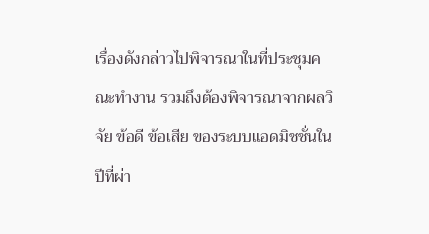เรื่องดังกล่าวไปพิจารณาในที่ประชุมคณะทำงาน รวมถึงต้องพิจารณาจากผลวิจัย ข้อดี ข้อเสีย ของระบบแอดมิชชั่นในปีที่ผ่า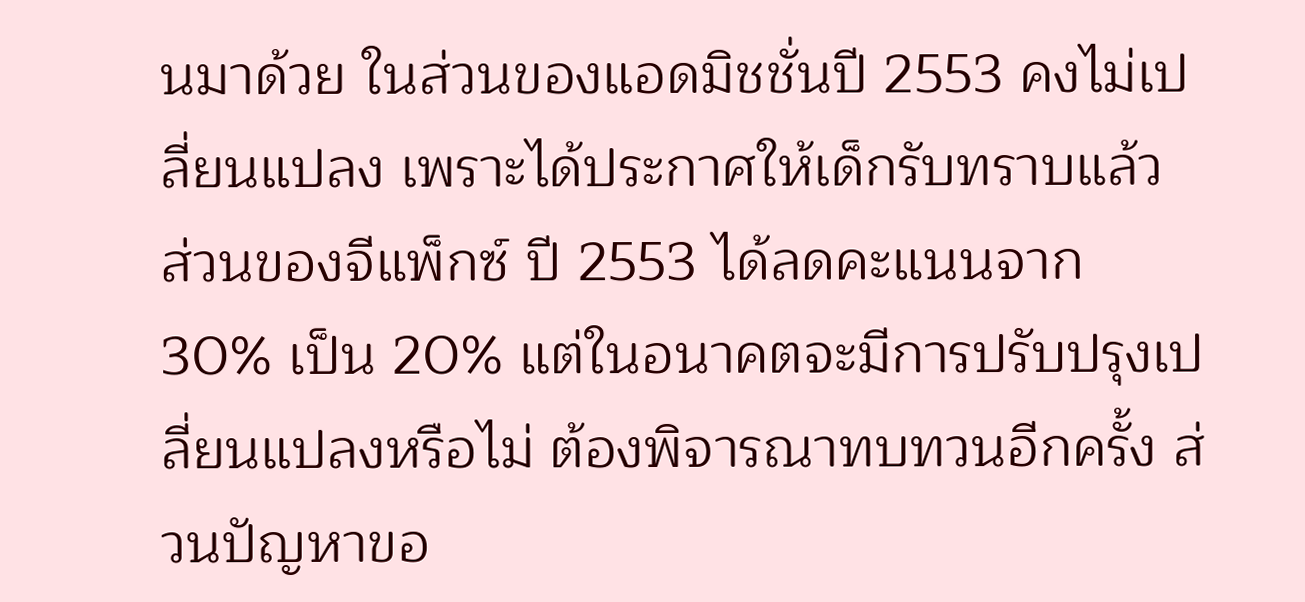นมาด้วย ในส่วนของแอดมิชชั่นปี 2553 คงไม่เปลี่ยนแปลง เพราะได้ประกาศให้เด็กรับทราบแล้ว ส่วนของจีแพ็กซ์ ปี 2553 ได้ลดคะแนนจาก 30% เป็น 20% แต่ในอนาคตจะมีการปรับปรุงเปลี่ยนแปลงหรือไม่ ต้องพิจารณาทบทวนอีกครั้ง ส่วนปัญหาขอ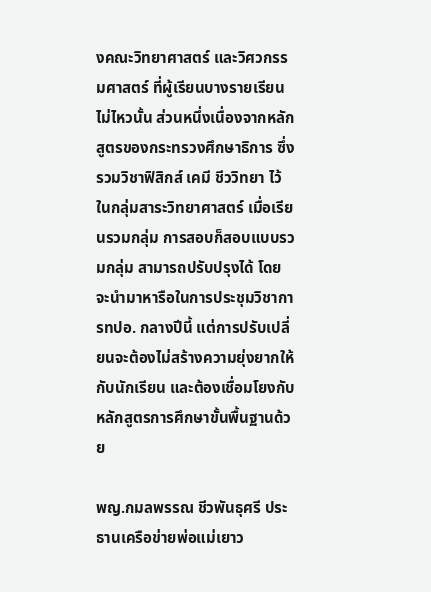งคณะวิทยาศาสตร์ และวิศวกรรมศาสตร์ ที่ผู้เรียนบางรายเรียนไม่ไหวนั้น ส่วนหนึ่งเนื่องจากหลักสูตรของกระทรวงศึกษาธิการ ซึ่งรวมวิชาฟิสิกส์ เคมี ชีววิทยา ไว้ในกลุ่มสาระวิทยาศาสตร์ เมื่อเรียนรวมกลุ่ม การสอบก็สอบแบบรวมกลุ่ม สามารถปรับปรุงได้ โดยจะนำมาหารือในการประชุมวิชาการทปอ. กลางปีนี้ แต่การปรับเปลี่ยนจะต้องไม่สร้างความยุ่งยากให้กับนักเรียน และต้องเชื่อมโยงกับหลักสูตรการศึกษาขั้นพื้นฐานด้วย

พญ.กมลพรรณ ชีวพันธุศรี ประธานเครือข่ายพ่อแม่เยาว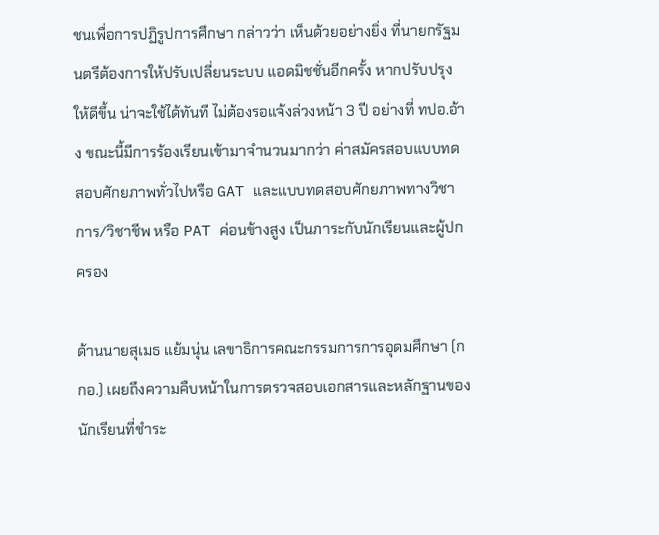ชนเพื่อการปฏิรูปการศึกษา กล่าวว่า เห็นด้วยอย่างยิ่ง ที่นายกรัฐมนตรีต้องการให้ปรับเปลี่ยนระบบ แอดมิชชั่นอีกครั้ง หากปรับปรุงให้ดีขึ้น น่าจะใช้ได้ทันที ไม่ต้องรอแจ้งล่วงหน้า 3 ปี อย่างที่ ทปอ.อ้าง ขณะนี้มีการร้องเรียนเข้ามาจำนวนมากว่า ค่าสมัครสอบแบบทดสอบศักยภาพทั่วไปหรือ GAT และแบบทดสอบศักยภาพทางวิชาการ/วิชาชีพ หรือ PAT ค่อนข้างสูง เป็นภาระกับนักเรียนและผู้ปกครอง

ด้านนายสุเมธ แย้มนุ่น เลขาธิการคณะกรรมการการอุดมศึกษา (กกอ.) เผยถึงความคืบหน้าในการตรวจสอบเอกสารและหลักฐานของนักเรียนที่ชำระ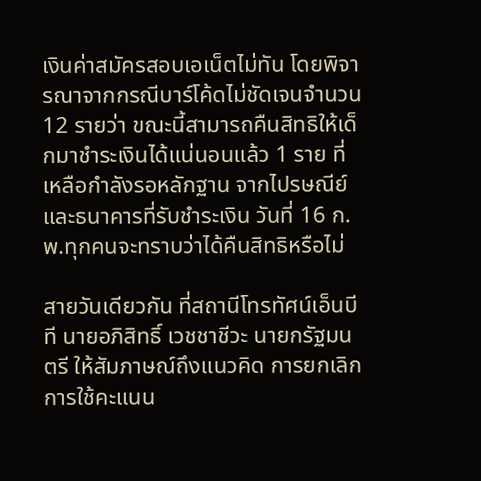เงินค่าสมัครสอบเอเน็ตไม่ทัน โดยพิจารณาจากกรณีบาร์โค้ดไม่ชัดเจนจำนวน 12 รายว่า ขณะนี้สามารถคืนสิทธิให้เด็กมาชำระเงินได้แน่นอนแล้ว 1 ราย ที่เหลือกำลังรอหลักฐาน จากไปรษณีย์และธนาคารที่รับชำระเงิน วันที่ 16 ก.พ.ทุกคนจะทราบว่าได้คืนสิทธิหรือไม่

สายวันเดียวกัน ที่สถานีโทรทัศน์เอ็นบีที นายอภิสิทธิ์ เวชชาชีวะ นายกรัฐมนตรี ให้สัมภาษณ์ถึงแนวคิด การยกเลิกการใช้คะแนน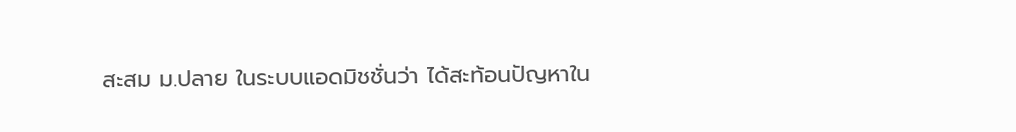สะสม ม.ปลาย ในระบบแอดมิชชั่นว่า ได้สะท้อนปัญหาใน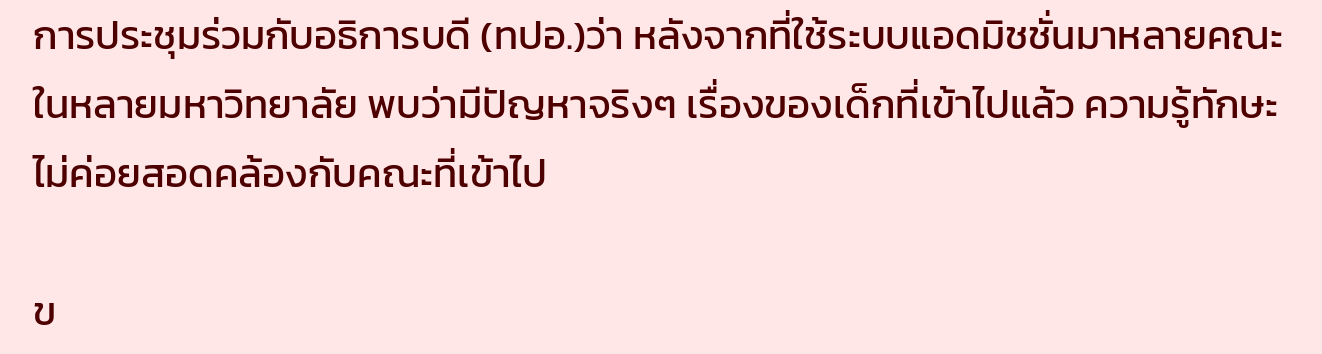การประชุมร่วมกับอธิการบดี (ทปอ.)ว่า หลังจากที่ใช้ระบบแอดมิชชั่นมาหลายคณะในหลายมหาวิทยาลัย พบว่ามีปัญหาจริงๆ เรื่องของเด็กที่เข้าไปแล้ว ความรู้ทักษะไม่ค่อยสอดคล้องกับคณะที่เข้าไป

ข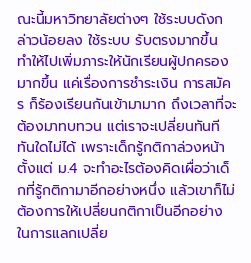ณะนี้มหาวิทยาลัยต่างๆ ใช้ระบบดังกล่าวน้อยลง ใช้ระบบ รับตรงมากขึ้น ทำให้ไปเพิ่มภาระให้นักเรียนผู้ปกครองมากขึ้น แค่เรื่องการชำระเงิน การสมัคร ก็ร้องเรียนกันเข้ามามาก ถึงเวลาที่จะต้องมาทบทวน แต่เราจะเปลี่ยนทันทีทันใดไม่ได้ เพราะเด็กรู้กติกาล่วงหน้าตั้งแต่ ม.4 จะทำอะไรต้องคิดเผื่อว่าเด็กที่รู้กติกามาอีกอย่างหนึ่ง แล้วเขาก็ไม่ต้องการให้เปลี่ยนกติกาเป็นอีกอย่าง ในการแลกเปลี่ย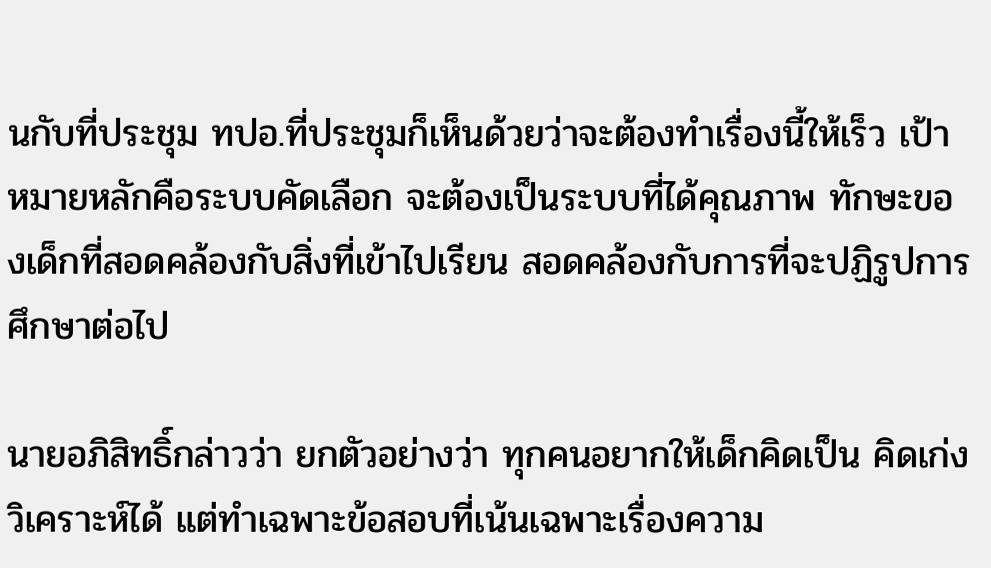นกับที่ประชุม ทปอ.ที่ประชุมก็เห็นด้วยว่าจะต้องทำเรื่องนี้ให้เร็ว เป้าหมายหลักคือระบบคัดเลือก จะต้องเป็นระบบที่ได้คุณภาพ ทักษะของเด็กที่สอดคล้องกับสิ่งที่เข้าไปเรียน สอดคล้องกับการที่จะปฏิรูปการศึกษาต่อไป

นายอภิสิทธิ์กล่าวว่า ยกตัวอย่างว่า ทุกคนอยากให้เด็กคิดเป็น คิดเก่ง วิเคราะห์ได้ แต่ทำเฉพาะข้อสอบที่เน้นเฉพาะเรื่องความ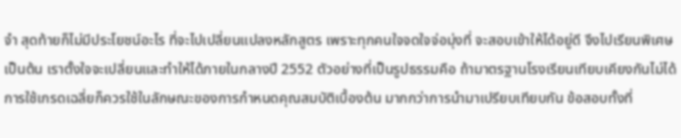จำ สุดท้ายก็ไม่มีประโยชน์อะไร ที่จะไปเปลี่ยนแปลงหลักสูตร เพราะทุกคนใจจดใจจ่อมุ่งที่ จะสอบเข้าให้ได้อยู่ดี จึงไปเรียนพิเศษเป็นต้น เราตั้งใจจะเปลี่ยนและทำให้ได้ภายในกลางปี 2552 ตัวอย่างที่เป็นรูปธรรมคือ ถ้ามาตรฐานโรงเรียนเทียบเคียงกันไม่ได้ การใช้เกรดเฉลี่ยก็ควรใช้ในลักษณะของการกำหนดคุณสมบัติเบื้องต้น มากกว่าการนำมาเปรียบเทียบกัน ข้อสอบทั้งที่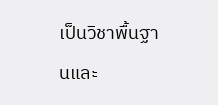เป็นวิชาพื้นฐานและ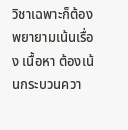วิชาเฉพาะก็ต้องพยายามเน้นเรื่อง เนื้อหา ต้องเน้นกระบวนควา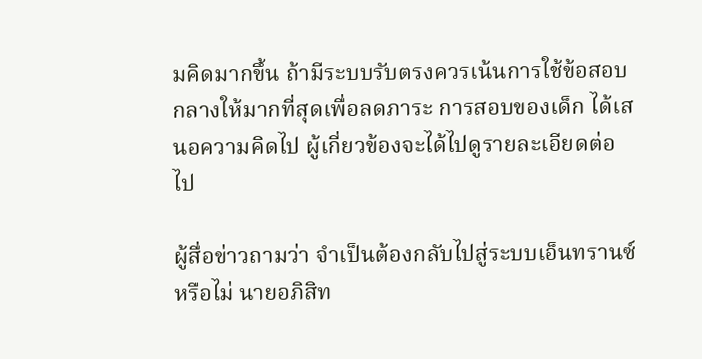มคิดมากขึ้น ถ้ามีระบบรับตรงควรเน้นการใช้ข้อสอบกลางให้มากที่สุดเพื่อลดภาระ การสอบของเด็ก ได้เสนอความคิดไป ผู้เกี่ยวข้องจะได้ไปดูรายละเอียดต่อไป

ผู้สื่อข่าวถามว่า จำเป็นต้องกลับไปสู่ระบบเอ็นทรานซ์หรือไม่ นายอภิสิท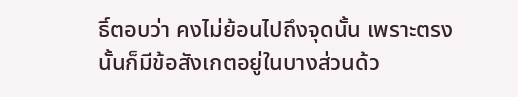ธิ์ตอบว่า คงไม่ย้อนไปถึงจุดนั้น เพราะตรงนั้นก็มีข้อสังเกตอยู่ในบางส่วนด้ว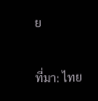ย

ที่มา: ไทย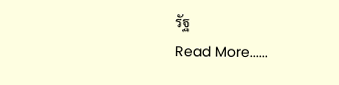รัฐ
Read More......